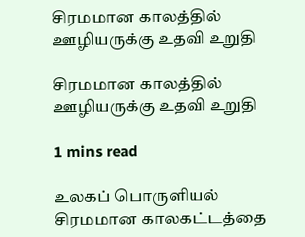சிரமமான காலத்தில் ஊழியருக்கு உதவி உறுதி

சிரமமான காலத்தில் ஊழியருக்கு உதவி உறுதி

1 mins read

உலகப் பொருளியல் சிரமமான காலகட்டத்தை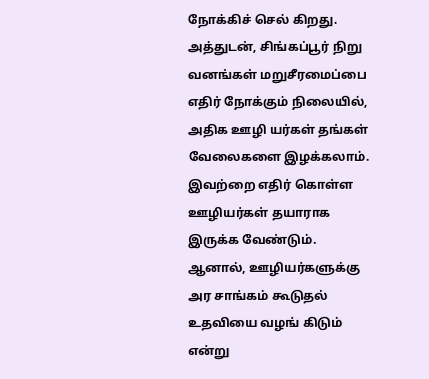நோக்கிச் செல் கிறது. அத்துடன், சிங்கப்பூர் நிறு வனங்கள் மறுசீரமைப்பை எதிர் நோக்கும் நிலையில், அதிக ஊழி யர்கள் தங்கள் வேலைகளை இழக்கலாம். இவற்றை எதிர் கொள்ள ஊழியர்கள் தயாராக இருக்க வேண்டும். ஆனால், ஊழியர்களுக்கு அர சாங்கம் கூடுதல் உதவியை வழங் கிடும் என்று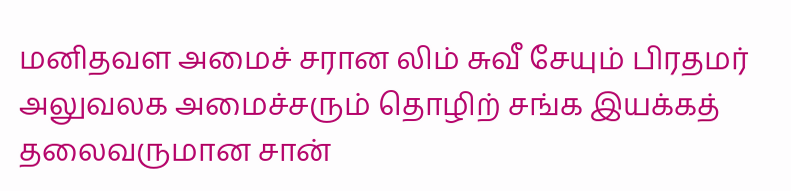மனிதவள அமைச் சரான லிம் சுவீ சேயும் பிரதமர் அலுவலக அமைச்சரும் தொழிற் சங்க இயக்கத் தலைவருமான சான்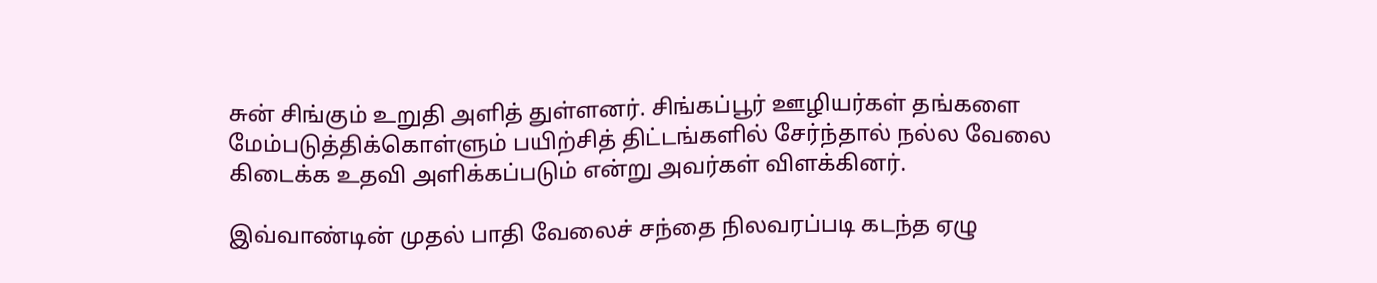சுன் சிங்கும் உறுதி அளித் துள்ளனர். சிங்கப்பூர் ஊழியர்கள் தங்களை மேம்படுத்திக்கொள்ளும் பயிற்சித் திட்டங்களில் சேர்ந்தால் நல்ல வேலை கிடைக்க உதவி அளிக்கப்படும் என்று அவர்கள் விளக்கினர்.

இவ்வாண்டின் முதல் பாதி வேலைச் சந்தை நிலவரப்படி கடந்த ஏழு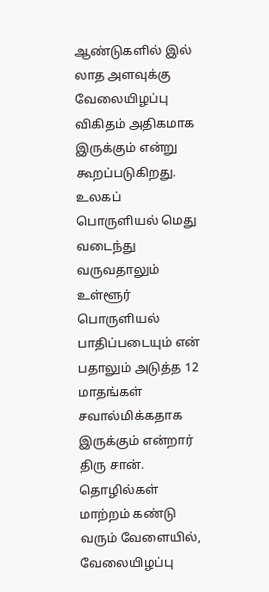ஆண்டுகளில் இல் லாத அளவுக்கு வேலையிழப்பு விகிதம் அதிகமாக இருக்கும் என்று கூறப்படுகிறது. உலகப் பொருளியல் மெது வடைந்து வருவதாலும் உள்ளூர் பொருளியல் பாதிப்படையும் என் பதாலும் அடுத்த 12 மாதங்கள் சவால்மிக்கதாக இருக்கும் என்றார் திரு சான். தொழில்கள் மாற்றம் கண்டு வரும் வேளையில், வேலையிழப்பு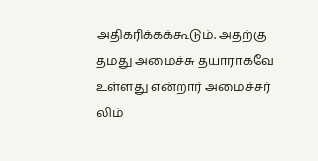அதிகரிக்கக்கூடும். அதற்கு தமது அமைச்சு தயாராகவே உள்ளது என்றார் அமைச்சர் லிம்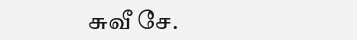சுவீ சே.